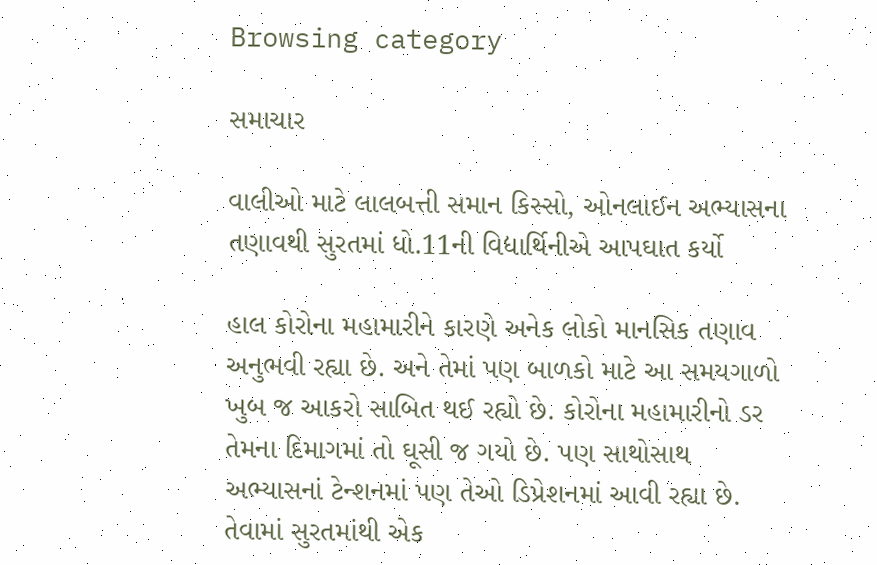Browsing category

સમાચાર

વાલીઓ માટે લાલબત્તી સમાન કિસ્સો, ઓનલાઈન અભ્યાસના તણાવથી સુરતમાં ધો.11ની વિદ્યાર્થિનીએ આપઘાત કર્યો

હાલ કોરોના મહામારીને કારણે અનેક લોકો માનસિક તણાવ અનુભવી રહ્યા છે. અને તેમાં પણ બાળકો માટે આ સમયગાળો ખુબ જ આકરો સાબિત થઈ રહ્યો છે. કોરોના મહામારીનો ડર તેમના દિમાગમાં તો ઘૂસી જ ગયો છે. પણ સાથોસાથ અભ્યાસનાં ટેન્શનમાં પણ તેઓ ડિપ્રેશનમાં આવી રહ્યા છે. તેવામાં સુરતમાંથી એક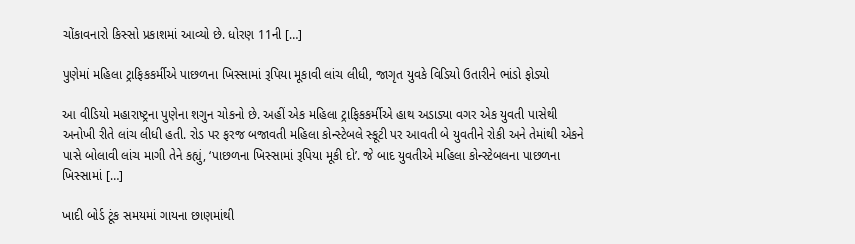ચોંકાવનારો કિસ્સો પ્રકાશમાં આવ્યો છે. ધોરણ 11ની […]

પુણેમાં મહિલા ટ્રાફિકકર્મીએ પાછળના ખિસ્સામાં રૂપિયા મૂકાવી લાંચ લીધી, જાગૃત યુવકે વિડિયો ઉતારીને ભાંડો ફોડ્યો

આ વીડિયો મહારાષ્ટ્રના પુણેના શગુન ચોકનો છે. અહીં એક મહિલા ટ્રાફિકકર્મીએ હાથ અડાડ્યા વગર એક યુવતી પાસેથી અનોખી રીતે લાંચ લીધી હતી. રોડ પર ફરજ બજાવતી મહિલા કોન્સ્ટેબલે સ્કૂટી પર આવતી બે યુવતીને રોકી અને તેમાંથી એકને પાસે બોલાવી લાંચ માગી તેને કહ્યું, ‘પાછળના ખિસ્સામાં રૂપિયા મૂકી દો’. જે બાદ યુવતીએ મહિલા કોન્સ્ટેબલના પાછળના ખિસ્સામાં […]

ખાદી બોર્ડ ટૂંક સમયમાં ગાયના છાણમાંથી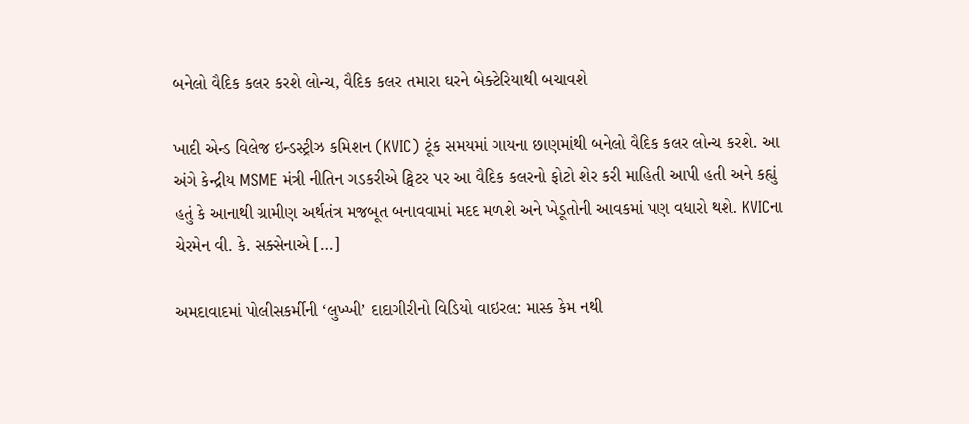બનેલો વૈદિક કલર કરશે લોન્ચ, વૈદિક કલર તમારા ઘરને બેક્ટેરિયાથી બચાવશે

ખાદી એન્ડ વિલેજ ઇન્ડસ્ટ્રીઝ કમિશન (KVIC) ટૂંક સમયમાં ગાયના છાણમાંથી બનેલો વૈદિક કલર લોન્ચ કરશે. આ અંગે કેન્દ્રીય MSME મંત્રી નીતિન ગડકરીએ ટ્વિટર પર આ વૈદિક કલરનો ફોટો શેર કરી માહિતી આપી હતી અને કહ્યું હતું કે આનાથી ગ્રામીણ અર્થતંત્ર મજબૂત બનાવવામાં મદદ મળશે અને ખેડૂતોની આવકમાં પણ વધારો થશે. KVICના ચેરમેન વી. કે. સક્સેનાએ […]

અમદાવાદમાં પોલીસકર્મીની ‘લુખ્ખી’ દાદાગીરીનો વિડિયો વાઇરલ: માસ્ક કેમ નથી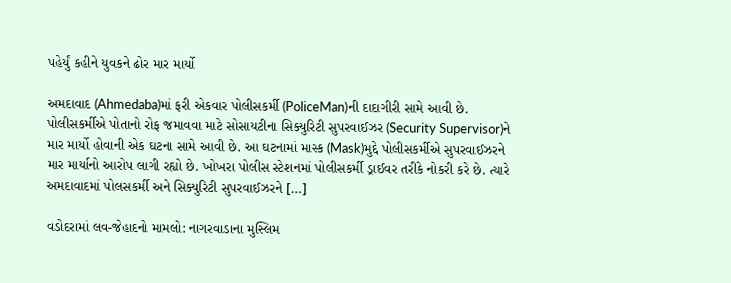પહેર્યું કહીને યુવકને ઢોર માર માર્યો

અમદાવાદ (Ahmedaba)માં ફરી એકવાર પોલીસકર્મી (PoliceMan)ની દાદાગીરી સામે આવી છે. પોલીસકર્મીએ પોતાનો રોફ જમાવવા માટે સોસાયટીના સિક્યુરિટી સુપરવાઈઝર (Security Supervisor)ને માર માર્યો હોવાની એક ઘટના સામે આવી છે. આ ઘટનામાં માસ્ક (Mask)મુદ્દે પોલીસકર્મીએ સુપરવાઈઝરને માર માર્યાનો આરોપ લાગી રહ્યો છે. ખોખરા પોલીસ સ્ટેશનમાં પોલીસકર્મી ડ્રાઈવર તરીકે નોકરી કરે છે. ત્યારે અમદાવાદમાં પોલસકર્મી અને સિક્યુરિટી સુપરવાઈઝરને […]

વડોદરામાં લવ-જેહાદનો મામલો: નાગરવાડાના મુસ્લિમ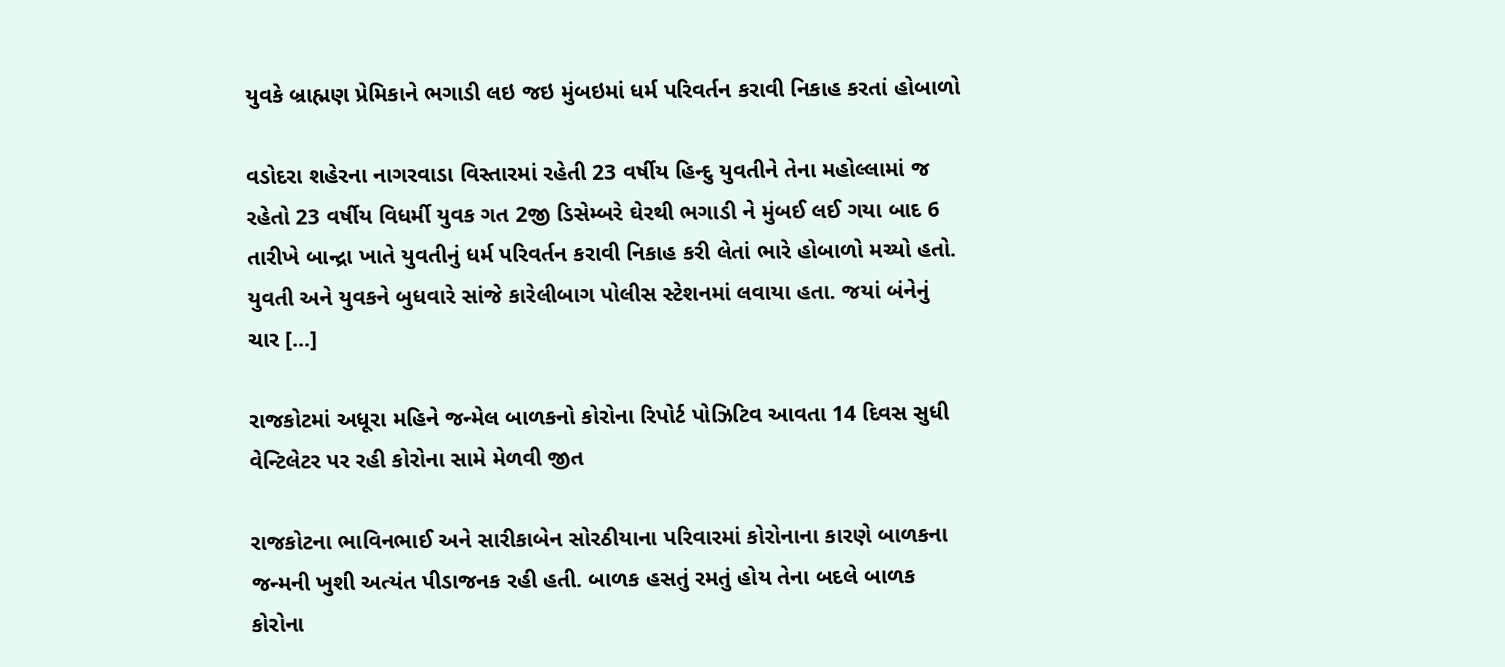યુવકે બ્રાહ્મણ પ્રેમિકાને ભગાડી લઇ જઇ મુંબઇમાં ધર્મ પરિવર્તન કરાવી નિકાહ કરતાં હોબાળો

વડોદરા શહેરના નાગરવાડા વિસ્તારમાં રહેતી 23 વર્ષીય હિન્દુ યુવતીને તેના મહોલ્લામાં જ રહેતો 23 વર્ષીય વિધર્મી યુવક ગત 2જી ડિસેમ્બરે ઘેરથી ભગાડી ને મુંબઈ લઈ ગયા બાદ 6 તારીખે બાન્દ્રા ખાતે યુવતીનું ધર્મ પરિવર્તન કરાવી નિકાહ કરી લેતાં ભારે હોબાળો મચ્યો હતો. યુવતી અને યુવકને બુધવારે સાંજે કારેલીબાગ પોલીસ સ્ટેશનમાં લવાયા હતા. જયાં બંનેનું ચાર […]

રાજકોટમાં અધૂરા મહિને જન્મેલ બાળકનો કોરોના રિપોર્ટ પોઝિટિવ આવતા 14 દિવસ સુધી વેન્ટિલેટર પર રહી કોરોના સામે મેળવી જીત

રાજકોટના ભાવિનભાઈ અને સારીકાબેન સોરઠીયાના પરિવારમાં કોરોનાના કારણે બાળકના જન્મની ખુશી અત્યંત પીડાજનક રહી હતી. બાળક હસતું રમતું હોય તેના બદલે બાળક કોરોના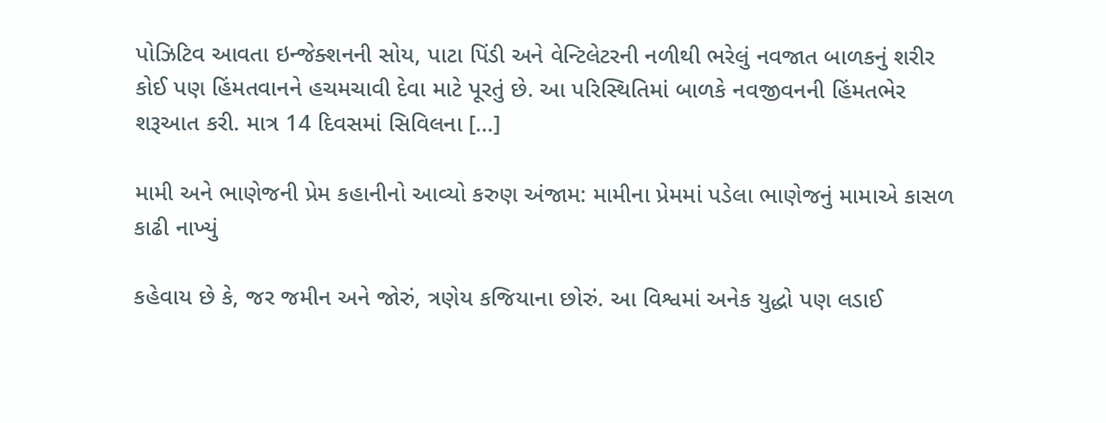પોઝિટિવ આવતા ઇન્જેક્શનની સોય, પાટા પિંડી અને વેન્ટિલેટરની નળીથી ભરેલું નવજાત બાળકનું શરીર કોઈ પણ હિંમતવાનને હચમચાવી દેવા માટે પૂરતું છે. આ પરિસ્થિતિમાં બાળકે નવજીવનની હિંમતભેર શરૂઆત કરી. માત્ર 14 દિવસમાં સિવિલના […]

મામી અને ભાણેજની પ્રેમ કહાનીનો આવ્યો કરુણ અંજામ: મામીના પ્રેમમાં પડેલા ભાણેજનું મામાએ કાસળ કાઢી નાખ્યું

કહેવાય છે કે, જર જમીન અને જોરું, ત્રણેય કજિયાના છોરું. આ વિશ્વમાં અનેક યુદ્ધો પણ લડાઈ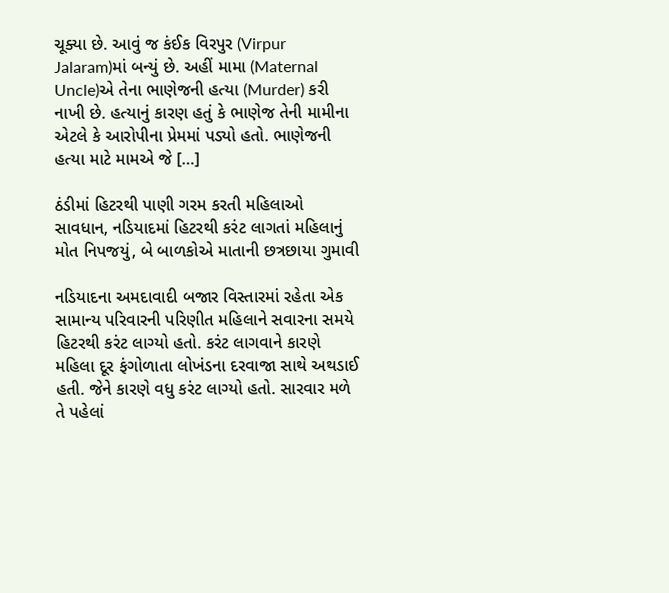ચૂક્યા છે. આવું જ કંઈક વિરપુર (Virpur Jalaram)માં બન્યું છે. અહીં મામા (Maternal Uncle)એ તેના ભાણેજની હત્યા (Murder) કરી નાખી છે. હત્યાનું કારણ હતું કે ભાણેજ તેની મામીના એટલે કે આરોપીના પ્રેમમાં પડ્યો હતો. ભાણેજની હત્યા માટે મામએ જે […]

ઠંડીમાં હિટરથી પાણી ગરમ કરતી મહિલાઓ સાવધાન, નડિયાદમાં હિટરથી કરંટ લાગતાં મહિલાનું મોત નિપજયું, બે બાળકોએ માતાની છત્રછાયા ગુમાવી

નડિયાદના અમદાવાદી બજાર વિસ્તારમાં રહેતા એક સામાન્ય પરિવારની પરિણીત મહિલાને સવારના સમયે હિટરથી કરંટ લાગ્યો હતો. કરંટ લાગવાને કારણે મહિલા દૂર ફંગોળાતા લોખંડના દરવાજા સાથે અથડાઈ હતી. જેને કારણે વધુ કરંટ લાગ્યો હતો. સારવાર મળે તે પહેલાં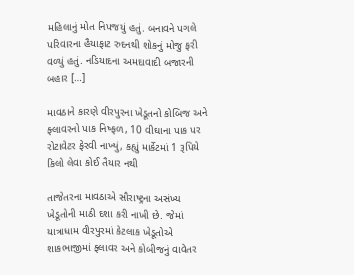મહિલાનું મોત નિપજયું હતું. બનાવને પગલે પરિવારના હૈયાફાટ રુદનથી શોકનું મોજુ ફરી વળ્યું હતું. નડિયાદના અમદાવાદી બજારની બહાર […]

માવઠાને કારણે વીરપુરના ખેડૂતનો કોબિજ અને ફ્લાવરનો પાક નિષ્ફળ, 10 વીઘાના પાક પર રોટાવેટર ફેરવી નાખ્યું, કહ્યું માર્કેટમાં 1 રૂપિયે કિલો લેવા કોઈ તૈયાર નથી

તાજેતરના માવઠાએ સૌરાષ્ટ્રના અસંખ્ય ખેડૂતોની માઠી દશા કરી નાખી છે. જેમાં યાત્રાધામ વીરપુરમાં કેટલાક ખેડૂતોએ શાકભાજીમાં ફ્લાવર અને કોબીજનું વાવેતર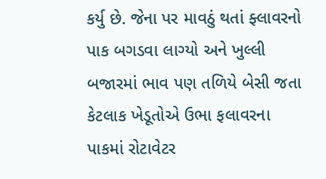કર્યુ છે. જેના પર માવઠું થતાં ફ્લાવરનો પાક બગડવા લાગ્યો અને ખુલ્લી બજારમાં ભાવ પણ તળિયે બેસી જતા કેટલાક ખેડૂતોએ ઉભા ફલાવરના પાકમાં રોટાવેટર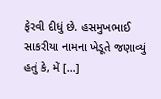ફેરવી દીધું છે. હસમુખભાઈ સાકરીયા નામના ખેડૂતે જણાવ્યું હતું કે, મેં […]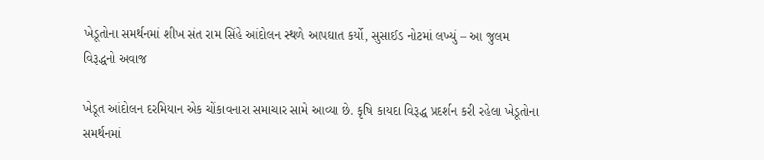ખેડૂતોના સમર્થનમાં શીખ સંત રામ સિંહે આંદોલન સ્થળે આપઘાત કર્યો, સુસાઈડ નોટમાં લખ્યું – આ જુલમ વિરૂદ્ધનો અવાજ

ખેડૂત આંદોલન દરમિયાન એક ચોંકાવનારા સમાચાર સામે આવ્યા છે. કૃષિ કાયદા વિરૂદ્ધ પ્રદર્શન કરી રહેલા ખેડૂતોના સમર્થનમાં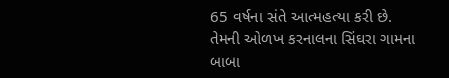65 વર્ષના સંતે આત્મહત્યા કરી છે. તેમની ઓળખ કરનાલના સિંઘરા ગામના બાબા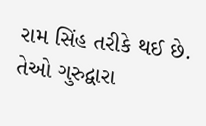રામ સિંહ તરીકે થઈ છે. તેઓ ગુરુદ્વારા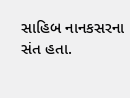સાહિબ નાનકસરના સંત હતા.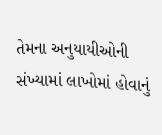તેમના અનુયાયીઓની સંખ્યામાં લાખોમાં હોવાનું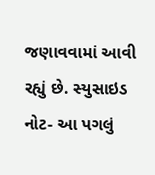જણાવવામાં આવી રહ્યું છે. સ્યુસાઇડ નોટ- આ પગલું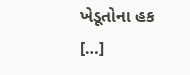ખેડૂતોના હક […]